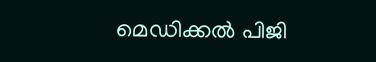മെഡിക്കല്‍ പിജി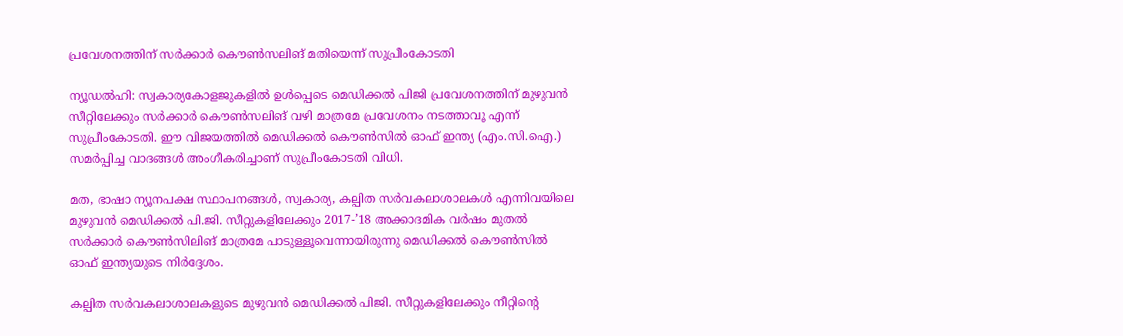പ്രവേശനത്തിന് സര്‍ക്കാര്‍ കൌണ്‍സലിങ് മതിയെന്ന് സുപ്രീംകോടതി

ന്യൂഡല്‍ഹി: സ്വകാര്യകോളജുകളില്‍ ഉള്‍പ്പെടെ മെഡിക്കല്‍ പിജി പ്രവേശനത്തിന് മുഴുവന്‍ സീറ്റിലേക്കും സര്‍ക്കാര്‍ കൌണ്‍സലിങ് വഴി മാത്രമേ പ്രവേശനം നടത്താവൂ എന്ന് സുപ്രീംകോടതി. ഈ വിജയത്തില്‍ മെഡിക്കല്‍ കൌണ്‍സില്‍ ഓഫ് ഇന്ത്യ (എം.സി.ഐ.) സമര്‍പ്പിച്ച വാദങ്ങള്‍ അംഗീകരിച്ചാണ് സുപ്രീംകോടതി വിധി.

മത, ഭാഷാ ന്യൂനപക്ഷ സ്ഥാപനങ്ങള്‍, സ്വകാര്യ, കല്പിത സര്‍വകലാശാലകള്‍ എന്നിവയിലെ മുഴുവന്‍ മെഡിക്കല്‍ പി.ജി. സീറ്റുകളിലേക്കും 2017-’18 അക്കാദമിക വര്‍ഷം മുതല്‍ സര്‍ക്കാര്‍ കൌണ്‍സിലിങ് മാത്രമേ പാടുള്ളൂവെന്നായിരുന്നു മെഡിക്കല്‍ കൌണ്‍സില്‍ ഓഫ് ഇന്ത്യയുടെ നിര്‍ദ്ദേശം.

കല്പിത സര്‍വകലാശാലകളുടെ മുഴുവന്‍ മെഡിക്കല്‍ പിജി. സീറ്റുകളിലേക്കും നീറ്റിന്റെ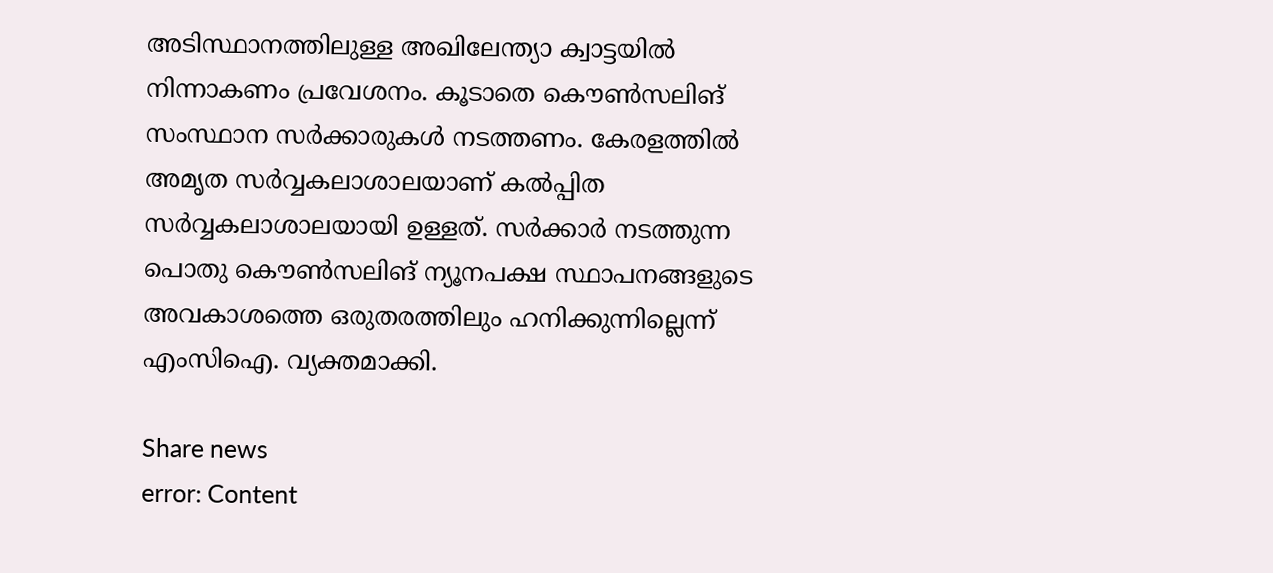അടിസ്ഥാനത്തിലുള്ള അഖിലേന്ത്യാ ക്വാട്ടയില്‍ നിന്നാകണം പ്രവേശനം. കൂടാതെ കൌണ്‍സലിങ് സംസ്ഥാന സര്‍ക്കാരുകള്‍ നടത്തണം. കേരളത്തില്‍ അമൃത സര്‍വ്വകലാശാലയാണ് കല്‍പ്പിത സര്‍വ്വകലാശാലയായി ഉള്ളത്. സര്‍ക്കാര്‍ നടത്തുന്ന പൊതു കൌണ്‍സലിങ് ന്യൂനപക്ഷ സ്ഥാപനങ്ങളുടെ അവകാശത്തെ ഒരുതരത്തിലും ഹനിക്കുന്നില്ലെന്ന് എംസിഐ. വ്യക്തമാക്കി.

Share news
error: Content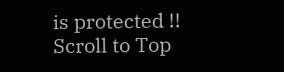is protected !!
Scroll to Top